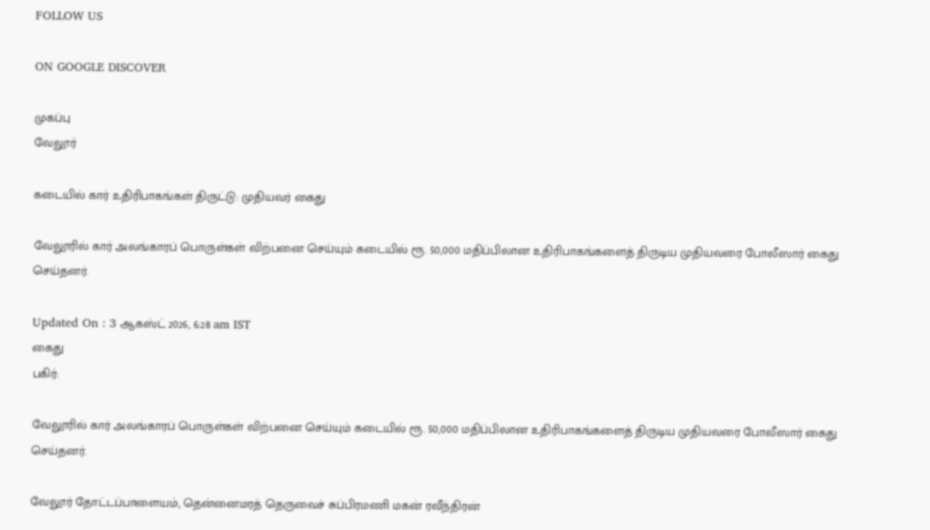FOLLOW US

ON GOOGLE DISCOVER

முகப்பு
வேலூர்

கடையில் கார் உதிரிபாகங்கள் திருட்டு: முதியவர் கைது

வேலூரில் கார் அலங்காரப் பொருள்கள் விற்பனை செய்யும் கடையில் ரூ. 50,000 மதிப்பிலான உதிரிபாகங்களைத் திருடிய முதியவரை போலீஸார் கைது செய்தனர்.

Updated On : 3 ஆகஸ்ட் 2026, 6:28 am IST
கைது
பகிர்:

வேலூரில் கார் அலங்காரப் பொருள்கள் விற்பனை செய்யும் கடையில் ரூ. 50,000 மதிப்பிலான உதிரிபாகங்களைத் திருடிய முதியவரை போலீஸார் கைது செய்தனர்.

வேலூர் தோட்டப்பாளையம், தென்னைமரத் தெருவைச் சுப்பிரமணி மகன் ரவீந்திரன்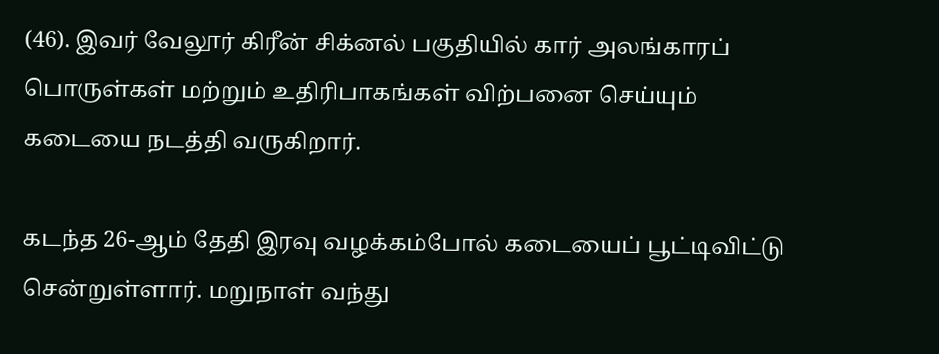(46). இவர் வேலூர் கிரீன் சிக்னல் பகுதியில் கார் அலங்காரப் பொருள்கள் மற்றும் உதிரிபாகங்கள் விற்பனை செய்யும் கடையை நடத்தி வருகிறார்.

கடந்த 26-ஆம் தேதி இரவு வழக்கம்போல் கடையைப் பூட்டிவிட்டு சென்றுள்ளார். மறுநாள் வந்து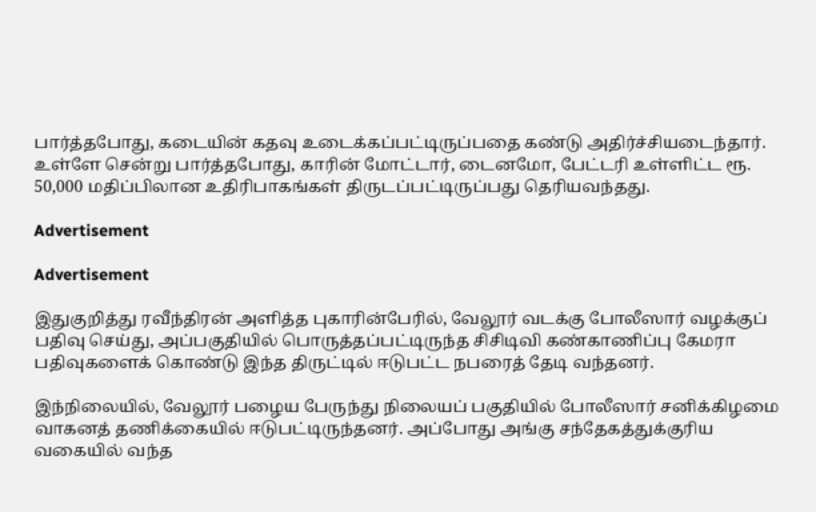பார்த்தபோது, கடையின் கதவு உடைக்கப்பட்டிருப்பதை கண்டு அதிர்ச்சியடைந்தார். உள்ளே சென்று பார்த்தபோது, காரின் மோட்டார், டைனமோ, பேட்டரி உள்ளிட்ட ரூ. 50,000 மதிப்பிலான உதிரிபாகங்கள் திருடப்பட்டிருப்பது தெரியவந்தது.

Advertisement

Advertisement

இதுகுறித்து ரவீந்திரன் அளித்த புகாரின்பேரில், வேலூர் வடக்கு போலீஸார் வழக்குப் பதிவு செய்து, அப்பகுதியில் பொருத்தப்பட்டிருந்த சிசிடிவி கண்காணிப்பு கேமரா பதிவுகளைக் கொண்டு இந்த திருட்டில் ஈடுபட்ட நபரைத் தேடி வந்தனர்.

இந்நிலையில், வேலூர் பழைய பேருந்து நிலையப் பகுதியில் போலீஸார் சனிக்கிழமை வாகனத் தணிக்கையில் ஈடுபட்டிருந்தனர். அப்போது அங்கு சந்தேகத்துக்குரிய வகையில் வந்த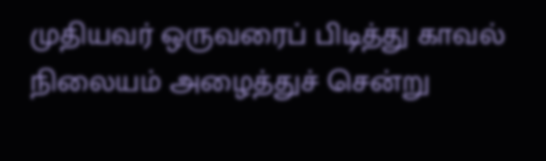முதியவர் ஒருவரைப் பிடித்து காவல் நிலையம் அழைத்துச் சென்று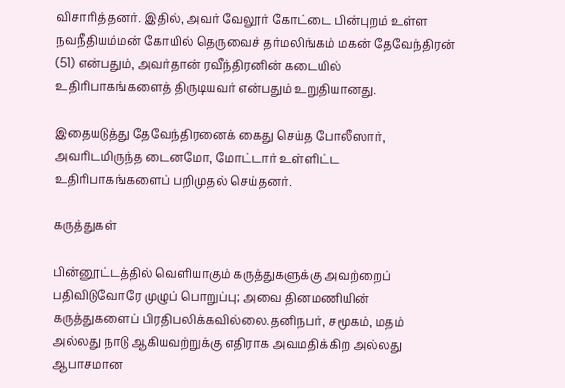விசாரித்தனர். இதில், அவர் வேலூர் கோட்டை பின்புறம் உள்ள நவநீதியம்மன் கோயில் தெருவைச் தர்மலிங்கம் மகன் தேவேந்திரன் (51) என்பதும், அவர்தான் ரவீந்திரனின் கடையில் உதிரிபாகங்களைத் திருடியவர் என்பதும் உறுதியானது.

இதையடுத்து தேவேந்திரனைக் கைது செய்த போலீஸார், அவரிடமிருந்த டைனமோ, மோட்டார் உள்ளிட்ட உதிரிபாகங்களைப் பறிமுதல் செய்தனர்.

கருத்துகள்

பின்னூட்டத்தில் வெளியாகும் கருத்துகளுக்கு அவற்றைப் பதிவிடுவோரே முழுப் பொறுப்பு; அவை தினமணியின் கருத்துகளைப் பிரதிபலிக்கவில்லை.தனிநபர், சமூகம், மதம் அல்லது நாடு ஆகியவற்றுக்கு எதிராக அவமதிக்கிற அல்லது ஆபாசமான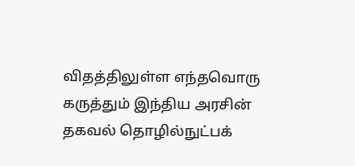விதத்திலுள்ள எந்தவொரு கருத்தும் இந்திய அரசின் தகவல் தொழில்நுட்பக்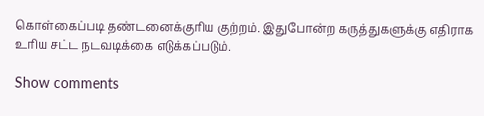கொள்கைப்படி தண்டனைக்குரிய குற்றம். இதுபோன்ற கருத்துகளுக்கு எதிராக உரிய சட்ட நடவடிக்கை எடுக்கப்படும்.

Show comments